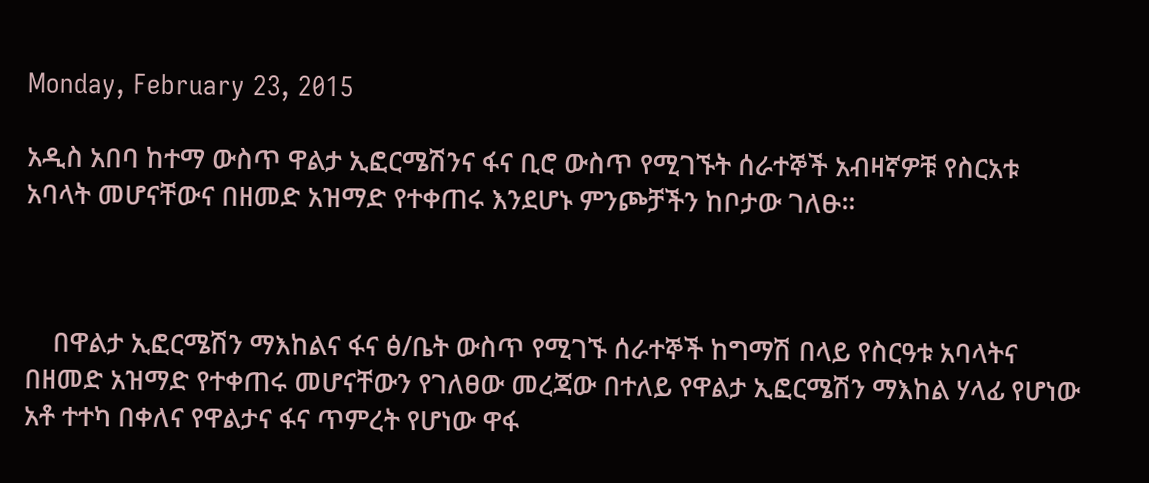Monday, February 23, 2015

አዲስ አበባ ከተማ ውስጥ ዋልታ ኢፎርሜሽንና ፋና ቢሮ ውስጥ የሚገኙት ሰራተኞች አብዛኛዎቹ የስርአቱ አባላት መሆናቸውና በዘመድ አዝማድ የተቀጠሩ እንደሆኑ ምንጮቻችን ከቦታው ገለፁ።



    በዋልታ ኢፎርሜሽን ማእከልና ፋና ፅ/ቤት ውስጥ የሚገኙ ሰራተኞች ከግማሽ በላይ የስርዓቱ አባላትና በዘመድ አዝማድ የተቀጠሩ መሆናቸውን የገለፀው መረጃው በተለይ የዋልታ ኢፎርሜሽን ማእከል ሃላፊ የሆነው አቶ ተተካ በቀለና የዋልታና ፋና ጥምረት የሆነው ዋፋ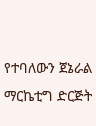የተባለውን ጀኔራል ማርኬቲግ ድርጅት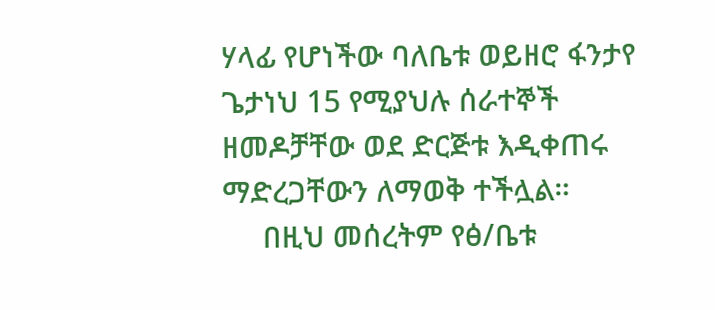ሃላፊ የሆነችው ባለቤቱ ወይዘሮ ፋንታየ ጌታነህ 15 የሚያህሉ ሰራተኞች ዘመዶቻቸው ወደ ድርጅቱ እዲቀጠሩ ማድረጋቸውን ለማወቅ ተችሏል።
     በዚህ መሰረትም የፅ/ቤቱ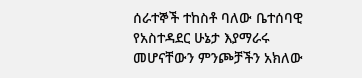ሰራተኞች ተከስቶ ባለው ቤተሰባዊ የአስተዳደር ሁኔታ እያማራሩ መሆናቸውን ምንጮቻችን አክለው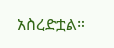አስረድቷል።